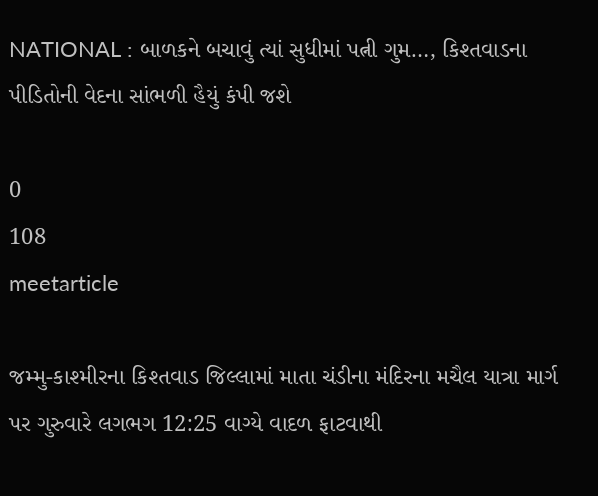NATIONAL : બાળકને બચાવું ત્યાં સુધીમાં પત્ની ગુમ…, કિશ્તવાડના પીડિતોની વેદના સાંભળી હૈયું કંપી જશે

0
108
meetarticle

જમ્મુ-કાશ્મીરના કિશ્તવાડ જિલ્લામાં માતા ચંડીના મંદિરના મચૈલ યાત્રા માર્ગ પર ગુરુવારે લગભગ 12:25 વાગ્યે વાદળ ફાટવાથી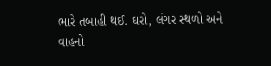ભારે તબાહી થઈ. ઘરો, લંગર સ્થળો અને વાહનો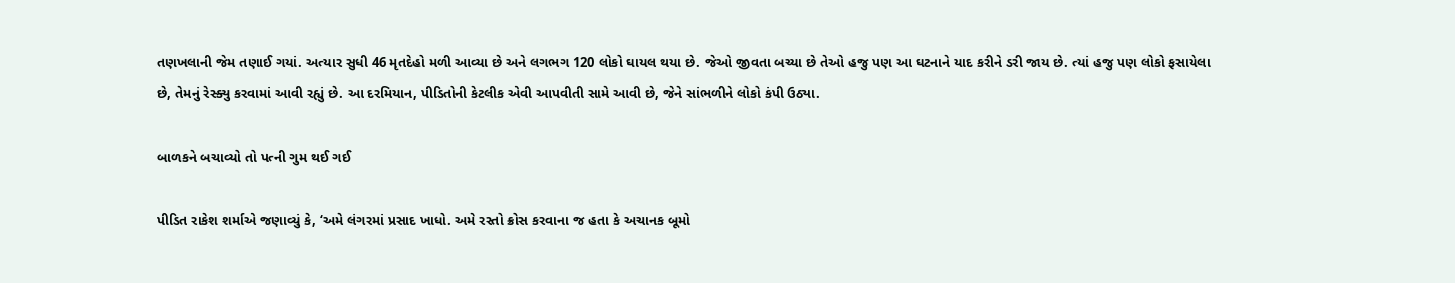તણખલાની જેમ તણાઈ ગયાં. અત્યાર સુધી 46 મૃતદેહો મળી આવ્યા છે અને લગભગ 120 લોકો ઘાયલ થયા છે. જેઓ જીવતા બચ્યા છે તેઓ હજુ પણ આ ઘટનાને યાદ કરીને ડરી જાય છે. ત્યાં હજુ પણ લોકો ફસાયેલા છે, તેમનું રેસ્ક્યુ કરવામાં આવી રહ્યું છે. આ દરમિયાન, પીડિતોની કેટલીક એવી આપવીતી સામે આવી છે, જેને સાંભળીને લોકો કંપી ઉઠ્યા.

બાળકને બચાવ્યો તો પત્ની ગુમ થઈ ગઈ

પીડિત રાકેશ શર્માએ જણાવ્યું કે, ‘અમે લંગરમાં પ્રસાદ ખાધો. અમે રસ્તો ક્રોસ કરવાના જ હતા કે અચાનક બૂમો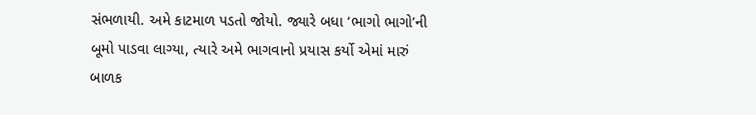સંભળાયી. અમે કાટમાળ પડતો જોયો. જ્યારે બધા ‘ભાગો ભાગો’ની બૂમો પાડવા લાગ્યા, ત્યારે અમે ભાગવાનો પ્રયાસ કર્યો એમાં મારું બાળક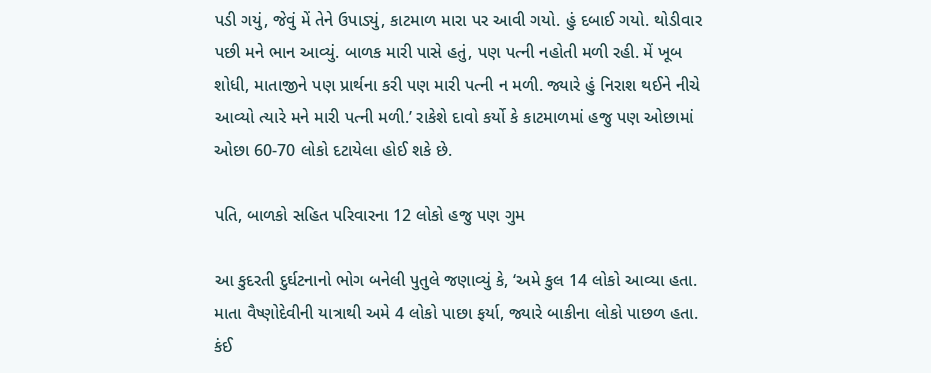પડી ગયું, જેવું મેં તેને ઉપાડ્યું, કાટમાળ મારા પર આવી ગયો. હું દબાઈ ગયો. થોડીવાર પછી મને ભાન આવ્યું. બાળક મારી પાસે હતું, પણ પત્ની નહોતી મળી રહી. મેં ખૂબ શોધી, માતાજીને પણ પ્રાર્થના કરી પણ મારી પત્ની ન મળી. જ્યારે હું નિરાશ થઈને નીચે આવ્યો ત્યારે મને મારી પત્ની મળી.’ રાકેશે દાવો કર્યો કે કાટમાળમાં હજુ પણ ઓછામાં ઓછા 60-70 લોકો દટાયેલા હોઈ શકે છે.

પતિ, બાળકો સહિત પરિવારના 12 લોકો હજુ પણ ગુમ

આ કુદરતી દુર્ઘટનાનો ભોગ બનેલી પુતુલે જણાવ્યું કે, ‘અમે કુલ 14 લોકો આવ્યા હતા. માતા વૈષ્ણોદેવીની યાત્રાથી અમે 4 લોકો પાછા ફર્યા, જ્યારે બાકીના લોકો પાછળ હતા. કંઈ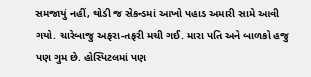સમજાયું નહીં, થોડી જ સેકન્ડમાં આખો પહાડ અમારી સામે આવી ગયો. ચારેબાજુ અફરા-તફરી મચી ગઈ. મારા પતિ અને બાળકો હજુ પણ ગુમ છે. હોસ્પિટલમાં પણ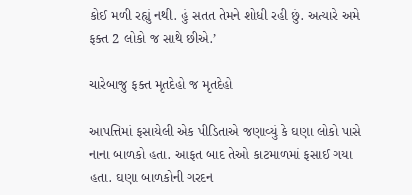કોઈ મળી રહ્યું નથી. હું સતત તેમને શોધી રહી છું. અત્યારે અમે ફક્ત 2 લોકો જ સાથે છીએ.’

ચારેબાજુ ફક્ત મૃતદેહો જ મૃતદેહો

આપત્તિમાં ફસાયેલી એક પીડિતાએ જણાવ્યું કે ઘણા લોકો પાસે નાના બાળકો હતા. આફત બાદ તેઓ કાટમાળમાં ફસાઈ ગયા હતા. ઘણા બાળકોની ગરદન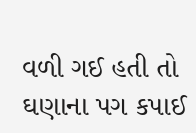વળી ગઈ હતી તો ઘણાના પગ કપાઈ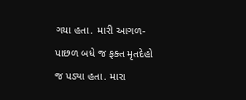ગયા હતા. મારી આગળ-પાછળ બધે જ ફક્ત મૃતદેહો જ પડ્યા હતા. મારા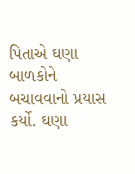પિતાએ ઘણા બાળકોને બચાવવાનો પ્રયાસ કર્યો. ઘણા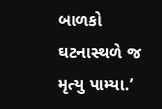બાળકો ઘટનાસ્થળે જ મૃત્યુ પામ્યા.’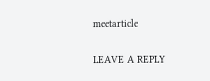meetarticle

LEAVE A REPLY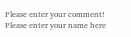Please enter your comment!
Please enter your name here